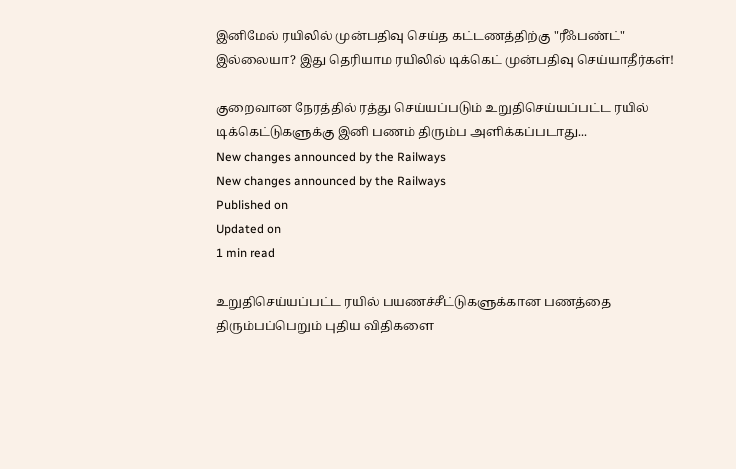இனிமேல் ரயிலில் முன்பதிவு செய்த கட்டணத்திற்கு "ரீஃபண்ட்" இல்லையா? இது தெரியாம ரயிலில் டிக்கெட் முன்பதிவு செய்யாதீர்கள்!

குறைவான நேரத்தில் ரத்து செய்யப்படும் உறுதிசெய்யப்பட்ட ரயில் டிக்கெட்டுகளுக்கு இனி பணம் திரும்ப அளிக்கப்படாது...
New changes announced by the Railways
New changes announced by the Railways
Published on
Updated on
1 min read

உறுதிசெய்யப்பட்ட ரயில் பயணச்சீட்டுகளுக்கான பணத்தை திரும்பப்பெறும் புதிய விதிகளை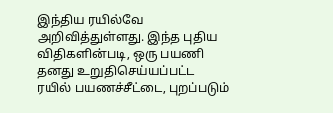இந்திய ரயில்வே அறிவித்துள்ளது. இந்த புதிய விதிகளின்படி, ஒரு பயணி தனது உறுதிசெய்யப்பட்ட ரயில் பயணச்சீட்டை, புறப்படும்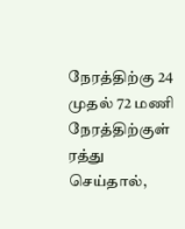நேரத்திற்கு 24 முதல் 72 மணி நேரத்திற்குள் ரத்து செய்தால்,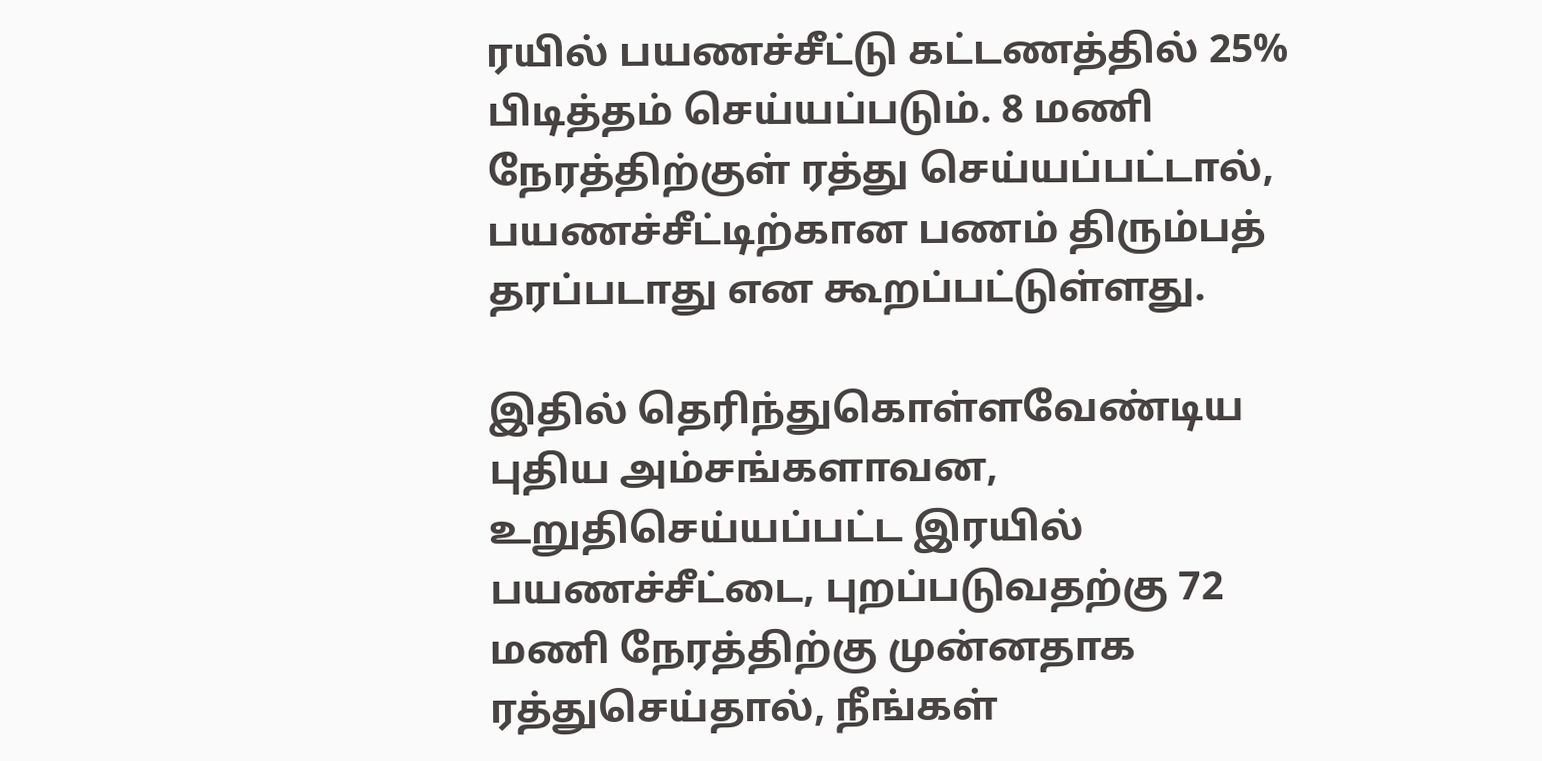ரயில் பயணச்சீட்டு கட்டணத்தில் 25% பிடித்தம் செய்யப்படும். 8 மணி நேரத்திற்குள் ரத்து செய்யப்பட்டால், பயணச்சீட்டிற்கான பணம் திரும்பத் தரப்படாது என கூறப்பட்டுள்ளது.

இதில் தெரிந்துகொள்ளவேண்டிய புதிய அம்சங்களாவன, உறுதிசெய்யப்பட்ட இரயில் பயணச்சீட்டை, புறப்படுவதற்கு 72 மணி நேரத்திற்கு முன்னதாக ரத்துசெய்தால், நீங்கள்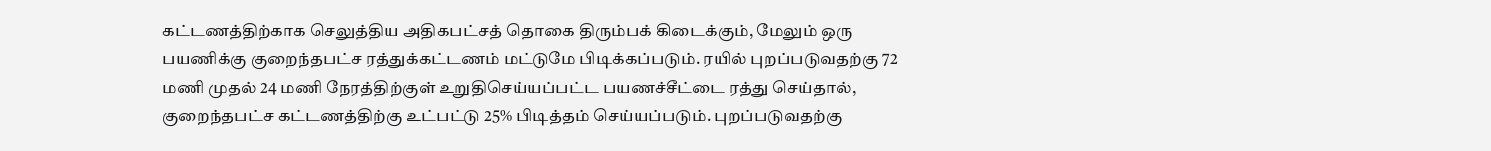கட்டணத்திற்காக செலுத்திய அதிகபட்சத் தொகை திரும்பக் கிடைக்கும், மேலும் ஒரு பயணிக்கு குறைந்தபட்ச ரத்துக்கட்டணம் மட்டுமே பிடிக்கப்படும். ரயில் புறப்படுவதற்கு 72 மணி முதல் 24 மணி நேரத்திற்குள் உறுதிசெய்யப்பட்ட பயணச்சீட்டை ரத்து செய்தால், குறைந்தபட்ச கட்டணத்திற்கு உட்பட்டு 25% பிடித்தம் செய்யப்படும். புறப்படுவதற்கு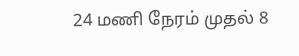24 மணி நேரம் முதல் 8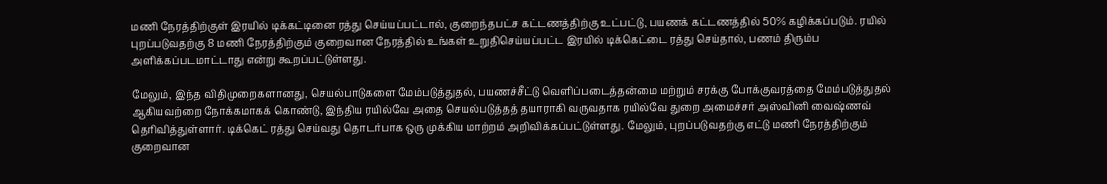மணி நேரத்திற்குள் இரயில் டிக்கட்டினை ரத்து செய்யப்பட்டால், குறைந்தபட்ச கட்டணத்திற்கு உட்பட்டு, பயணக் கட்டணத்தில் 50% கழிக்கப்படும். ரயில் புறப்படுவதற்கு 8 மணி நேரத்திற்கும் குறைவான நேரத்தில் உங்கள் உறுதிசெய்யப்பட்ட இரயில் டிக்கெட்டை ரத்து செய்தால், பணம் திரும்ப அளிக்கப்படமாட்டாது என்று கூறப்பட்டுள்ளது.

மேலும், இந்த விதிமுறைகளானது, செயல்பாடுகளை மேம்படுத்துதல், பயணச்சீட்டு வெளிப்படைத்தன்மை மற்றும் சரக்கு போக்குவரத்தை மேம்படுத்துதல் ஆகியவற்றை நோக்கமாகக் கொண்டு, இந்திய ரயில்வே அதை செயல்படுத்தத் தயாராகி வருவதாக ரயில்வே துறை அமைச்சர் அஸ்வினி வைஷ்ணவ் தெரிவித்துள்ளார். டிக்கெட் ரத்து செய்வது தொடர்பாக ஒரு முக்கிய மாற்றம் அறிவிக்கப்பட்டுள்ளது. மேலும், புறப்படுவதற்கு எட்டு மணி நேரத்திற்கும் குறைவான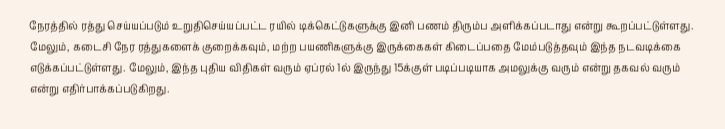நேரத்தில் ரத்து செய்யப்படும் உறுதிசெய்யப்பட்ட ரயில் டிக்கெட்டுகளுக்கு இனி பணம் திரும்ப அளிக்கப்படாது என்று கூறப்பட்டுள்ளது. மேலும், கடைசி நேர ரத்துகளைக் குறைக்கவும், மற்ற பயணிகளுக்கு இருக்கைகள் கிடைப்பதை மேம்படுத்தவும் இந்த நடவடிக்கை எடுக்கப்பட்டுள்ளது. மேலும், இந்த புதிய விதிகள் வரும் ஏப்ரல் 1ல் இருந்து 15க்குள் படிப்படியாக அமலுக்கு வரும் என்று தகவல் வரும் என்று எதிர்பாக்கப்படுகிறது.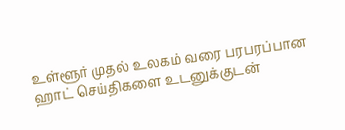உள்ளூர் முதல் உலகம் வரை பரபரப்பான ஹாட் செய்திகளை உடனுக்குடன்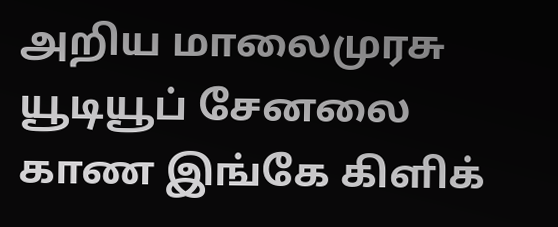அறிய மாலைமுரசு யூடியூப் சேனலை காண இங்கே கிளிக்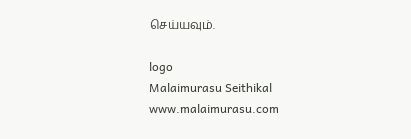செய்யவும்.

logo
Malaimurasu Seithikal
www.malaimurasu.com